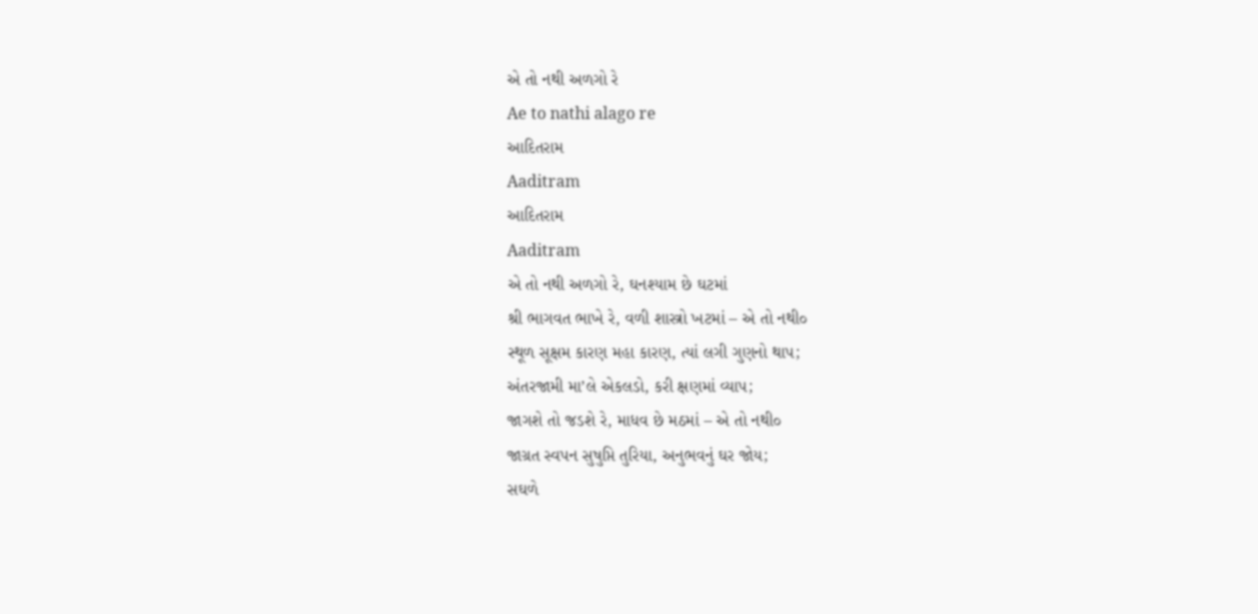એ તો નથી અળગો રે
Ae to nathi alago re
આદિતરામ
Aaditram
આદિતરામ
Aaditram
એ તો નથી અળગો રે, ઘનશ્યામ છે ઘટમાં
શ્રી ભાગવત ભાખે રે, વળી શાસ્ત્રો ખટમાં – એ તો નથી૦
સ્થૂળ સૂક્ષમ કારણ મહા કારણ, ત્યાં લગી ગુણનો થાપ;
અંતરજામી મા’લે એકલડો, કરી ક્ષણમાં વ્યાપ;
જાગશે તો જડશે રે, માધવ છે મઠમાં – એ તો નથી૦
જાગ્રત સ્વપન સુષુપ્તિ તુરિયા, અનુભવનું ઘર જોય;
સઘળે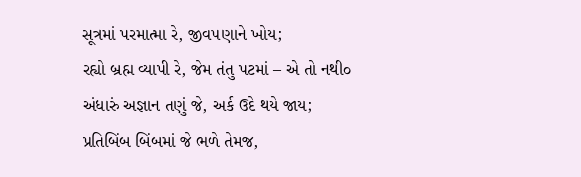સૂત્રમાં પરમાત્મા રે, જીવ૫ણાને ખોય;
રહ્યો બ્રહ્મ વ્યાપી રે, જેમ તંતુ પટમાં – એ તો નથી૦
અંધારું અજ્ઞાન તણું જે, અર્ક ઉદે થયે જાય;
પ્રતિબિંબ બિંબમાં જે ભળે તેમજ,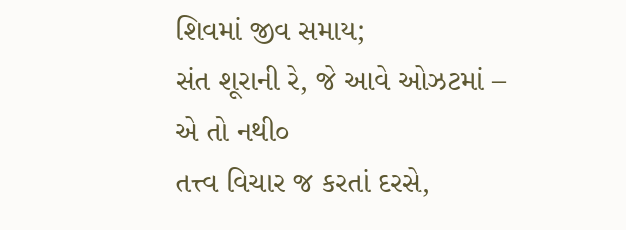શિવમાં જીવ સમાય;
સંત શૂરાની રે, જે આવે ઓઝટમાં – એ તો નથી૦
તત્ત્વ વિચાર જ કરતાં દરસે,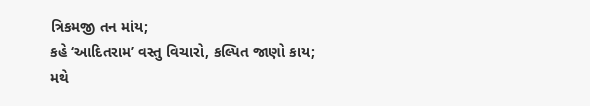ત્રિકમજી તન માંય;
કહે ‘આદિતરામ’ વસ્તુ વિચારો, કલ્પિત જાણો કાય;
મથે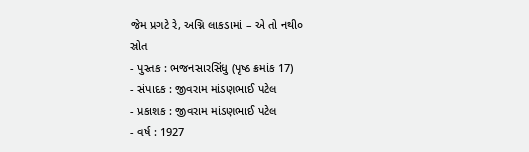જેમ પ્રગટે રે, અગ્નિ લાકડામાં – એ તો નથી૦
સ્રોત
- પુસ્તક : ભજનસારસિંધુ (પૃષ્ઠ ક્રમાંક 17)
- સંપાદક : જીવરામ માંડણભાઈ પટેલ
- પ્રકાશક : જીવરામ માંડણભાઈ પટેલ
- વર્ષ : 1927